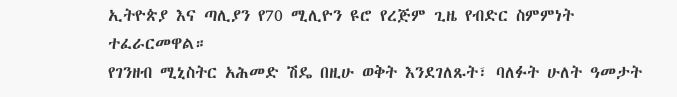ኢትዮጵያ እና ጣሊያን የ70 ሚሊዮን ዩሮ የረጅም ጊዜ የብድር ስምምነት ተፈራርመዋል።
የገንዘብ ሚኒስትር አሕመድ ሽዴ በዚሁ ወቅት እንደገለጹት፣ ባለፉት ሁለት ዓመታት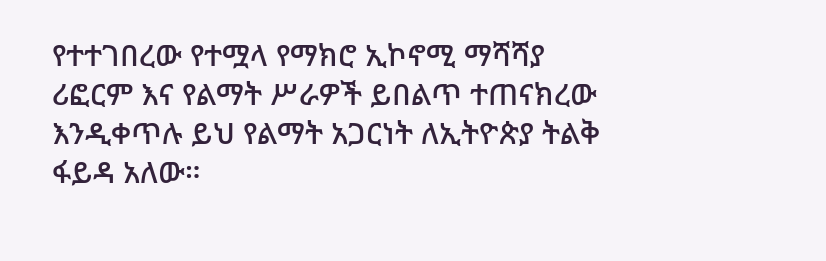የተተገበረው የተሟላ የማክሮ ኢኮኖሚ ማሻሻያ ሪፎርም እና የልማት ሥራዎች ይበልጥ ተጠናክረው እንዲቀጥሉ ይህ የልማት አጋርነት ለኢትዮጵያ ትልቅ ፋይዳ አለው።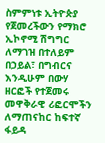ስምምነቱ ኢትዮጵያ የጀመረችውን የማክሮ ኢኮኖሚ ሽግግር ለማገዝ በተለይም በኃይል፣ በግብርና እንዲሁም በውሃ ዘርፎች የተጀመሩ መዋቅራዊ ሪፎርሞችን ለማጠናከር ከፍተኛ ፋይዳ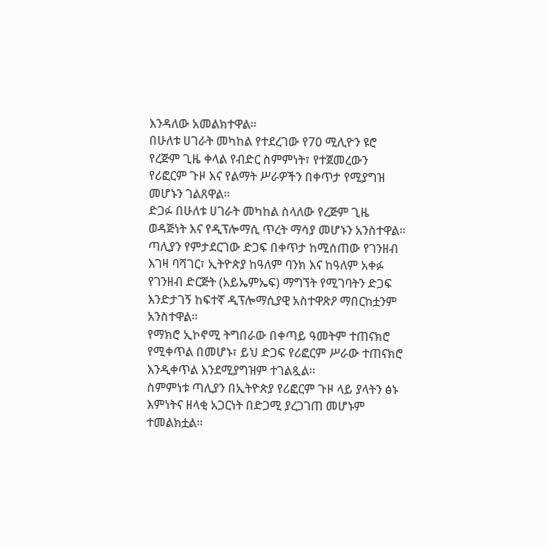እንዳለው አመልክተዋል።
በሁለቱ ሀገራት መካከል የተደረገው የ70 ሚሊዮን ዩሮ የረጅም ጊዜ ቀላል የብድር ስምምነት፣ የተጀመረውን የሪፎርም ጉዞ እና የልማት ሥራዎችን በቀጥታ የሚያግዝ መሆኑን ገልጸዋል።
ድጋፉ በሁለቱ ሀገራት መካከል ስላለው የረጅም ጊዜ ወዳጅነት እና የዲፕሎማሲ ጥረት ማሳያ መሆኑን አንስተዋል።
ጣሊያን የምታደርገው ድጋፍ በቀጥታ ከሚሰጠው የገንዘብ እገዛ ባሻገር፣ ኢትዮጵያ ከዓለም ባንክ እና ከዓለም አቀፉ የገንዘብ ድርጅት (አይኤምኤፍ) ማግኘት የሚገባትን ድጋፍ እንድታገኝ ከፍተኛ ዲፕሎማሲያዊ አስተዋጽዖ ማበርከቷንም አንስተዋል።
የማክሮ ኢኮኖሚ ትግበራው በቀጣይ ዓመትም ተጠናክሮ የሚቀጥል በመሆኑ፣ ይህ ድጋፍ የሪፎርም ሥራው ተጠናክሮ እንዲቀጥል እንደሚያግዝም ተገልጿል።
ስምምነቱ ጣሊያን በኢትዮጵያ የሪፎርም ጉዞ ላይ ያላትን ፅኑ እምነትና ዘላቂ አጋርነት በድጋሚ ያረጋገጠ መሆኑም ተመልክቷል።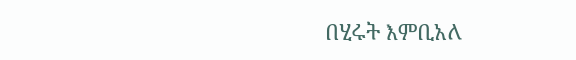በሂሩት እምቢአለ